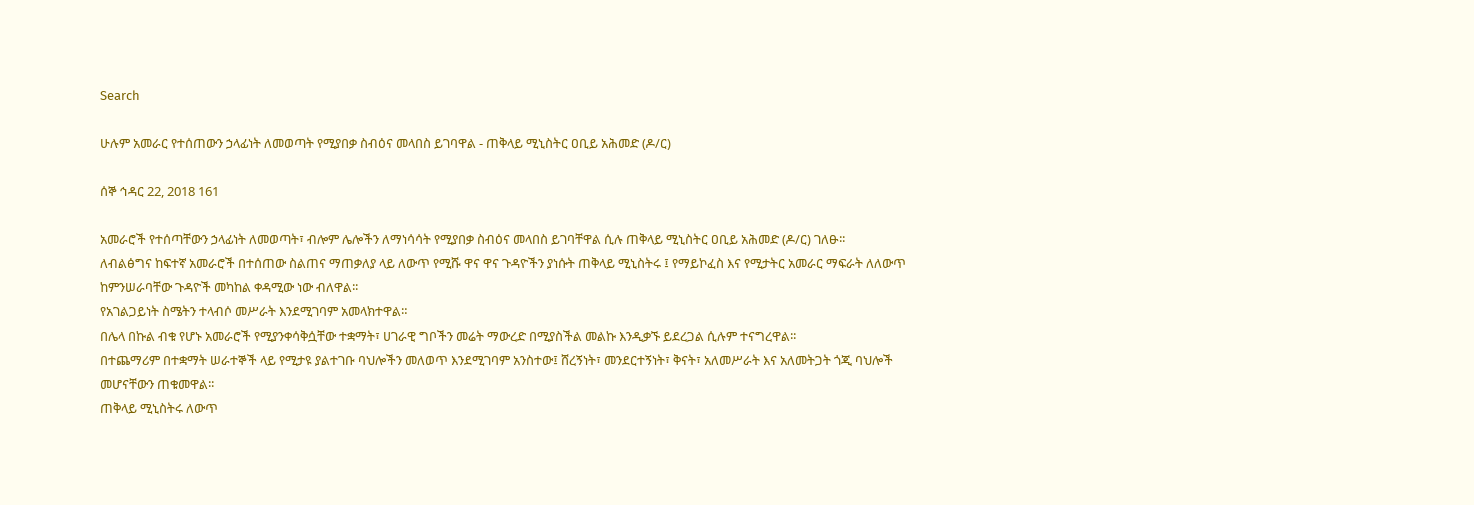Search

ሁሉም አመራር የተሰጠውን ኃላፊነት ለመወጣት የሚያበቃ ስብዕና መላበስ ይገባዋል - ጠቅላይ ሚኒስትር ዐቢይ አሕመድ (ዶ/ር)

ሰኞ ኅዳር 22, 2018 161

አመራሮች የተሰጣቸውን ኃላፊነት ለመወጣት፣ ብሎም ሌሎችን ለማነሳሳት የሚያበቃ ስብዕና መላበስ ይገባቸዋል ሲሉ ጠቅላይ ሚኒስትር ዐቢይ አሕመድ (ዶ/ር) ገለፁ፡፡
ለብልፅግና ከፍተኛ አመራሮች በተሰጠው ስልጠና ማጠቃለያ ላይ ለውጥ የሚሹ ዋና ዋና ጉዳዮችን ያነሱት ጠቅላይ ሚኒስትሩ ፤ የማይኮፈስ እና የሚታትር አመራር ማፍራት ለለውጥ ከምንሠራባቸው ጉዳዮች መካከል ቀዳሚው ነው ብለዋል፡፡
የአገልጋይነት ስሜትን ተላብሶ መሥራት እንደሚገባም አመላክተዋል።
በሌላ በኩል ብቁ የሆኑ አመራሮች የሚያንቀሳቅሷቸው ተቋማት፣ ሀገራዊ ግቦችን መሬት ማውረድ በሚያስችል መልኩ እንዲቃኙ ይደረጋል ሲሉም ተናግረዋል፡፡
በተጨማሪም በተቋማት ሠራተኞች ላይ የሚታዩ ያልተገቡ ባህሎችን መለወጥ እንደሚገባም አንስተው፤ ሸረኝነት፣ መንደርተኝነት፣ ቅናት፣ አለመሥራት እና አለመትጋት ጎጂ ባህሎች መሆናቸውን ጠቁመዋል፡፡
ጠቅላይ ሚኒስትሩ ለውጥ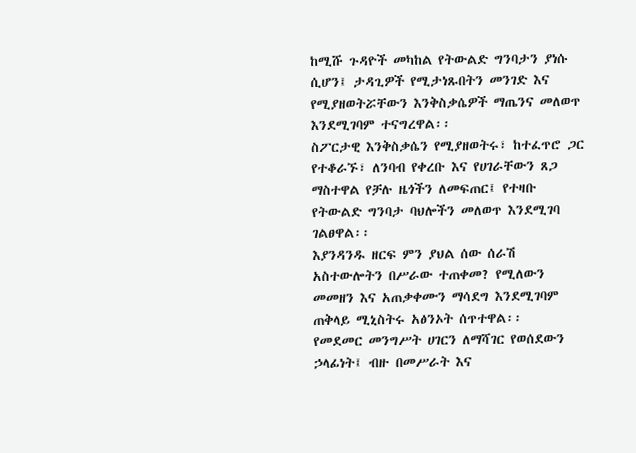ከሚሹ ጉዳዮች መካከል የትውልድ ግንባታን ያነሱ ሲሆን፤ ታዳጊዎች የሚታነጹበትን መንገድ እና የሚያዘወትሯቸውን እንቅስቃሴዎች ማጤንና መለወጥ እንደሚገባም ተናግረዋል፡፡
ስፖርታዊ እንቅስቃሴን የሚያዘወትሩ፣ ከተፈጥሮ ጋር የተቆራኙ፣ ለንባብ የቀረቡ እና የሀገራቸውን ጸጋ ማስተዋል የቻሉ ዜጎችን ለመፍጠር፤ የተዛቡ የትውልድ ግንባታ ባህሎችን መለወጥ እንደሚገባ ገልፀዋል፡፡
እያንዳንዱ ዘርፍ ምን ያህል ሰው ሰራሽ አስተውሎትን በሥራው ተጠቀመ? የሚለውን መመዘን እና አጠቃቀሙን ማሳደግ እንደሚገባም ጠቅላይ ሚኒስትሩ አፅንኦት ሰጥተዋል፡፡
የመደመር መንግሥት ሀገርን ለማሻገር የወሰደውን ኃላፊነት፤ ብዙ በመሥራት እና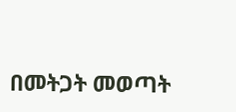በመትጋት መወጣት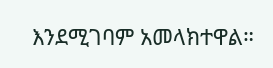እንደሚገባም አመላክተዋል።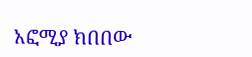አፎሚያ ክበበው